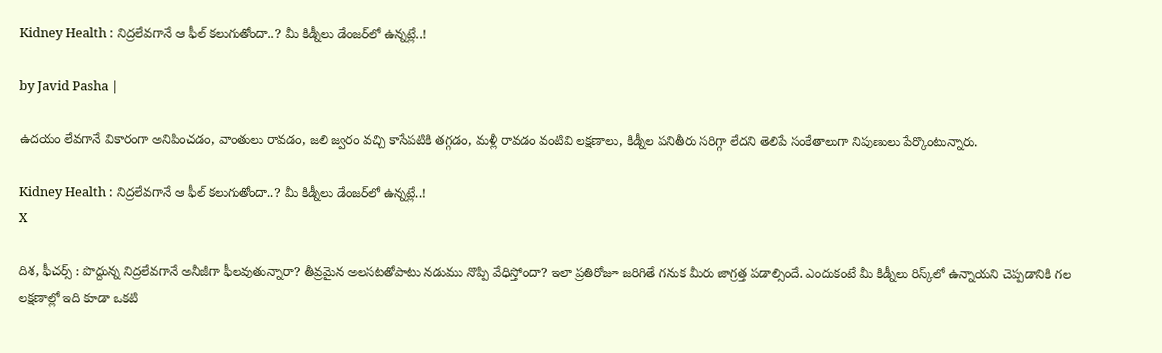Kidney Health : నిద్రలేవగానే ఆ ఫీల్ కలుగుతోందా..? మీ కిడ్నీలు డేంజర్‌లో ఉన్నట్లే..!

by Javid Pasha |

ఉదయం లేవగానే వికారంగా అనిపించడం, వాంతులు రావడం, జలి జ్వరం వచ్చి కాసేపటికి తగ్గడం, మళ్లీ రావడం వంటివి లక్షణాలు, కిడ్నీల పనితీరు సరిగ్గా లేదని తెలిపే సంకేతాలుగా నిపుణులు పేర్కొంటున్నారు.

Kidney Health : నిద్రలేవగానే ఆ ఫీల్ కలుగుతోందా..? మీ కిడ్నీలు డేంజర్‌లో ఉన్నట్లే..!
X

దిశ, ఫీచర్స్ : పొద్దున్న నిద్రలేవగానే అనీజీగా ఫీలవుతున్నారా? తీవ్రమైన అలసటతోపాటు నడుము నొప్పి వేధిస్తోందా? ఇలా ప్రతిరోజూ జరిగితే గనుక మీరు జాగ్రత్త పడాల్సిందే. ఎందుకంటే మీ కిడ్నీలు రిస్క్‌లో ఉన్నాయని చెప్పడానికి గల లక్షణాల్లో ఇది కూడా ఒకటి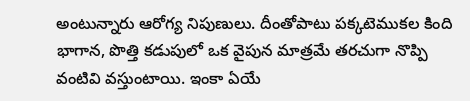అంటున్నారు ఆరోగ్య నిపుణులు. దీంతోపాటు పక్కటెముకల కింది భాగాన, పొత్తి కడుపులో ఒక వైపున మాత్రమే తరచుగా నొప్పి వంటివి వస్తుంటాయి. ఇంకా ఏయే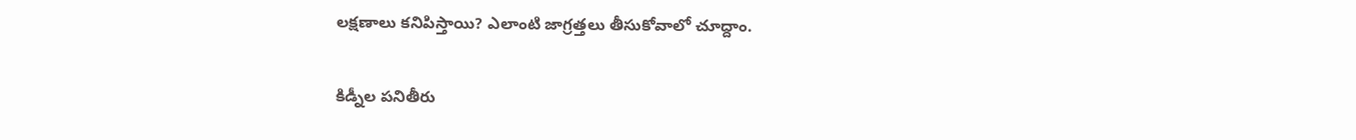లక్షణాలు కనిపిస్తాయి? ఎలాంటి జాగ్రత్తలు తీసుకోవాలో చూద్దాం.

కిడ్నీల పనితీరు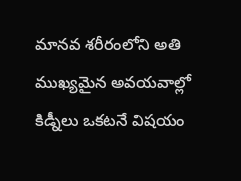మానవ శరీరంలోని అతి ముఖ్యమైన అవయవాల్లో కిడ్నీలు ఒకటనే విషయం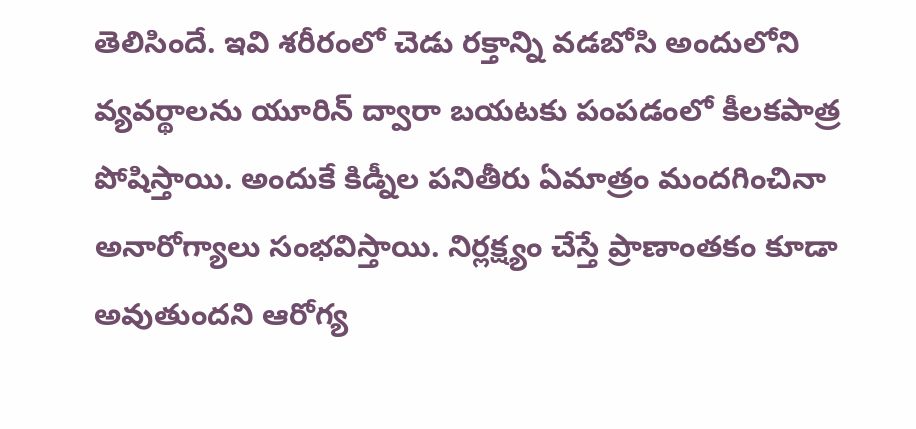తెలిసిందే. ఇవి శరీరంలో చెడు రక్తాన్ని వడబోసి అందులోని వ్యవర్థాలను యూరిన్ ద్వారా బయటకు పంపడంలో కీలకపాత్ర పోషిస్తాయి. అందుకే కిడ్నీల పనితీరు ఏమాత్రం మందగించినా అనారోగ్యాలు సంభవిస్తాయి. నిర్లక్ష్యం చేస్తే ప్రాణాంతకం కూడా అవుతుందని ఆరోగ్య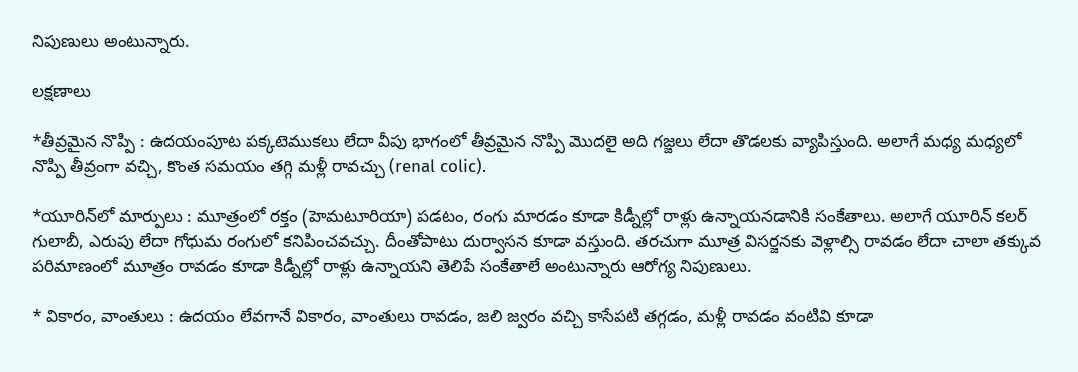నిపుణులు అంటున్నారు.

లక్షణాలు

*తీవ్రమైన నొప్పి : ఉదయంపూట పక్కటెముకలు లేదా వీపు భాగంలో తీవ్రమైన నొప్పి మొదలై అది గజ్జలు లేదా తొడలకు వ్యాపిస్తుంది. అలాగే మధ్య మధ్యలో నొప్పి తీవ్రంగా వచ్చి, కొంత సమయం తగ్గి మళ్లీ రావచ్చు (renal colic).

*యూరిన్‌లో మార్పులు : మూత్రంలో రక్తం (హెమటూరియా) పడటం, రంగు మారడం కూడా కిడ్నీల్లో రాళ్లు ఉన్నాయనడానికి సంకేతాలు. అలాగే యూరిన్ కలర్ గులాబీ, ఎరుపు లేదా గోధుమ రంగులో కనిపించవచ్చు. దీంతోపాటు దుర్వాసన కూడా వస్తుంది. తరచుగా మూత్ర విసర్జనకు వెళ్లాల్సి రావడం లేదా చాలా తక్కువ పరిమాణంలో మూత్రం రావడం కూడా కిడ్నీల్లో రాళ్లు ఉన్నాయని తెలిపే సంకేతాలే అంటున్నారు ఆరోగ్య నిపుణులు.

* వికారం, వాంతులు : ఉదయం లేవగానే వికారం, వాంతులు రావడం, జలి జ్వరం వచ్చి కాసేపటి తగ్గడం, మళ్లీ రావడం వంటివి కూడా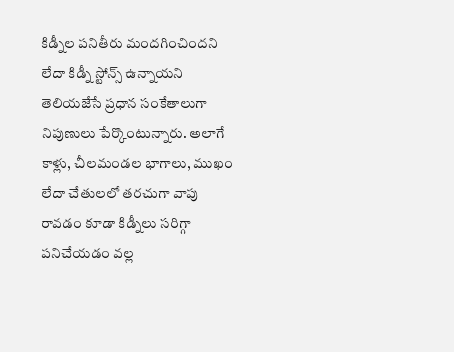కిడ్నీల పనితీరు మందగించిందని లేదా కిడ్నీ స్టోన్స్ ఉన్నాయని తెలియజేసే ప్రధాన సంకేతాలుగా నిపుణులు పేర్కొంటున్నారు. అలాగే కాళ్లు, చీలమండల భాగాలు, ముఖం లేదా చేతులలో తరచుగా వాపు రావడం కూడా కిడ్నీలు సరిగ్గా పనిచేయడం వల్ల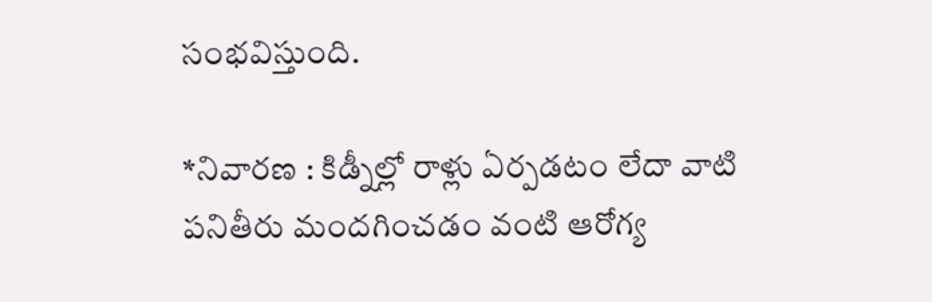సంభవిస్తుంది.

*నివారణ : కిడ్నీల్లో రాళ్లు ఏర్పడటం లేదా వాటి పనితీరు మందగించడం వంటి ఆరోగ్య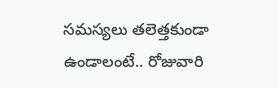సమస్యలు తలెత్తకుండా ఉండాలంటే.. రోజువారి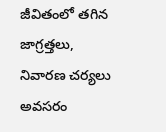జీవితంలో తగిన జాగ్రత్తలు, నివారణ చర్యలు అవసరం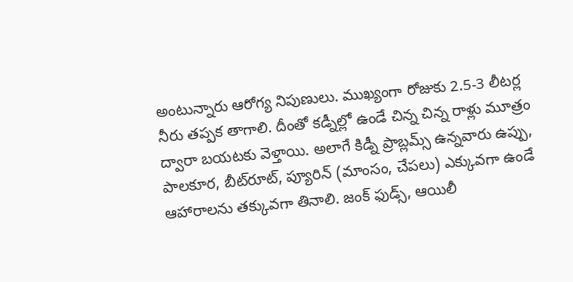అంటున్నారు ఆరోగ్య నిపుణులు. ముఖ్యంగా రోజుకు 2.5-3 లీటర్ల నీరు తప్పక తాగాలి. దీంతో కడ్నీల్లో ఉండే చిన్న చిన్న రాళ్లు మూత్రం ద్వారా బయటకు వెళ్తాయి. అలాగే కిడ్నీ ప్రాబ్లమ్స్ ఉన్నవారు ఉప్పు, పాలకూర, బీట్‌రూట్, ప్యూరిన్ (మాంసం, చేపలు) ఎక్కువగా ఉండే ఆహారాలను తక్కువగా తినాలి. జంక్ ఫుడ్స్, ఆయిలీ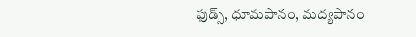ఫుడ్స్‌, ధూమపానం, మద్యపానం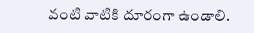వంటి వాటికి దూరంగా ఉండాలి.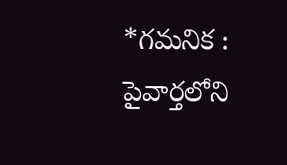*గమనిక : పైవార్తలోని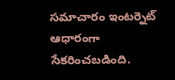సమాచారం ఇంటర్నెట్ ఆధారంగా సేకరించబడింది.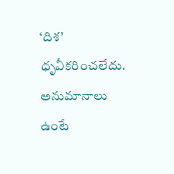‘దిశ’ ధృవీకరించలేదు. అనుమానాలు ఉంటే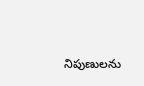నిపుణులను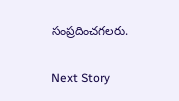సంప్రదించగలరు.

Next Story